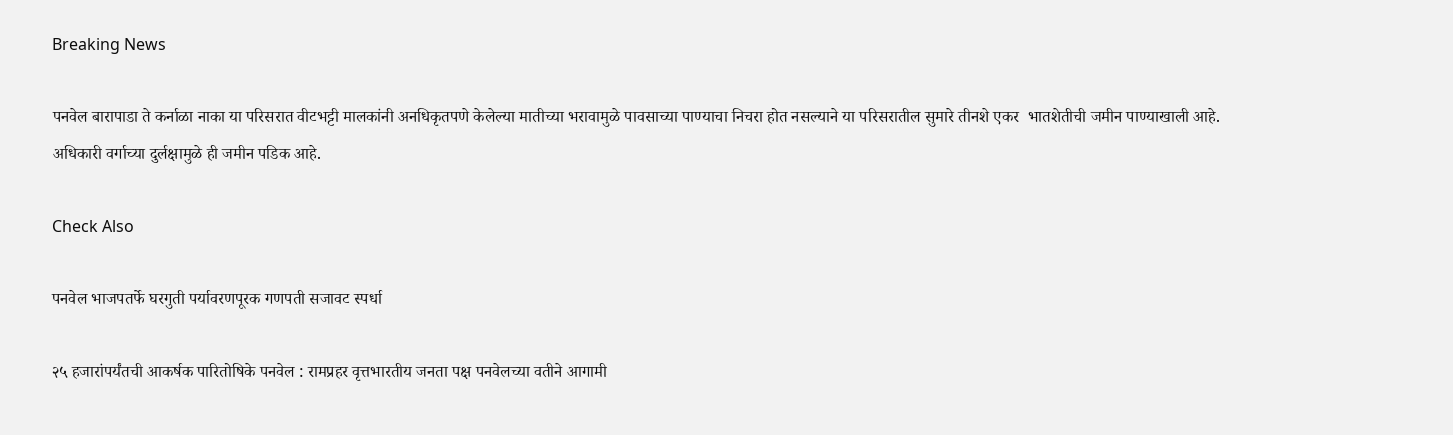Breaking News

पनवेल बारापाडा ते कर्नाळा नाका या परिसरात वीटभट्टी मालकांनी अनधिकृतपणे केलेल्या मातीच्या भरावामुळे पावसाच्या पाण्याचा निचरा होत नसल्याने या परिसरातील सुमारे तीनशे एकर  भातशेतीची जमीन पाण्याखाली आहे. अधिकारी वर्गाच्या दुर्लक्षामुळे ही जमीन पडिक आहे.

Check Also

पनवेल भाजपतर्फे घरगुती पर्यावरणपूरक गणपती सजावट स्पर्धा

२५ हजारांपर्यंतची आकर्षक पारितोषिके पनवेल : रामप्रहर वृत्तभारतीय जनता पक्ष पनवेलच्या वतीने आगामी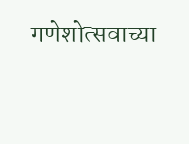गणेशोत्सवाच्या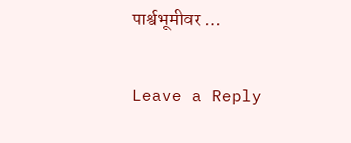पार्श्वभूमीवर …

Leave a Reply